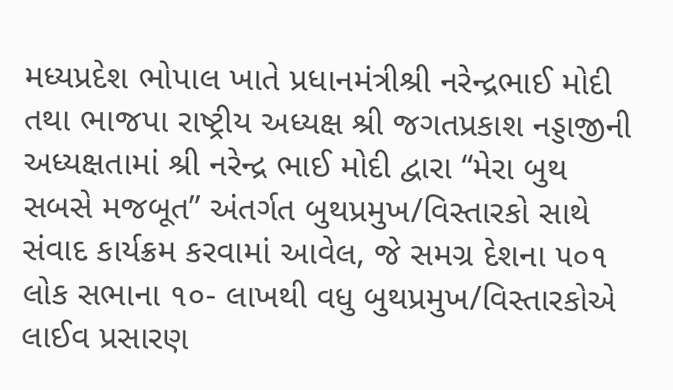મધ્યપ્રદેશ ભોપાલ ખાતે પ્રધાનમંત્રીશ્રી નરેન્દ્રભાઈ મોદી તથા ભાજપા રાષ્ટ્રીય અધ્યક્ષ શ્રી જગતપ્રકાશ નડ્ડાજીની અધ્યક્ષતામાં શ્રી નરેન્દ્ર ભાઈ મોદી દ્વારા “મેરા બુથ સબસે મજબૂત” અંતર્ગત બુથપ્રમુખ/વિસ્તારકો સાથે સંવાદ કાર્યક્રમ કરવામાં આવેલ, જે સમગ્ર દેશના ૫૦૧ લોક સભાના ૧૦- લાખથી વધુ બુથપ્રમુખ/વિસ્તારકોએ લાઈવ પ્રસારણ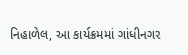નિહાળેલ, આ કાર્યક્રમમાં ગાંધીનગર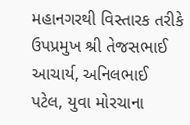મહાનગરથી વિસ્તારક તરીકે ઉપપ્રમુખ શ્રી તેજસભાઈ આચાર્ય, અનિલભાઈ પટેલ, યુવા મોરચાના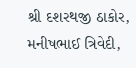શ્રી દશરથજી ઠાકોર, મનીષભાઈ ત્રિવેદી,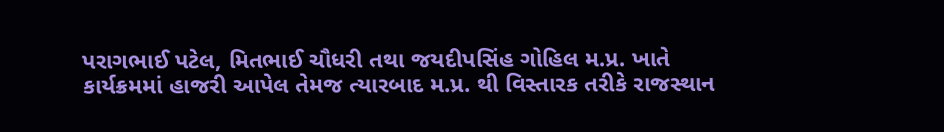પરાગભાઈ પટેલ, મિતભાઈ ચૌધરી તથા જયદીપસિંહ ગોહિલ મ.પ્ર. ખાતે કાર્યક્રમમાં હાજરી આપેલ તેમજ ત્યારબાદ મ.પ્ર. થી વિસ્તારક તરીકે રાજસ્થાન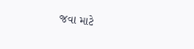જવા માટે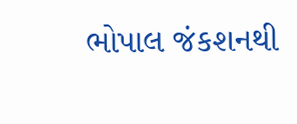ભોપાલ જંકશનથી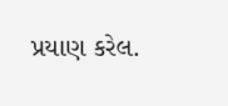પ્રયાણ કરેલ.